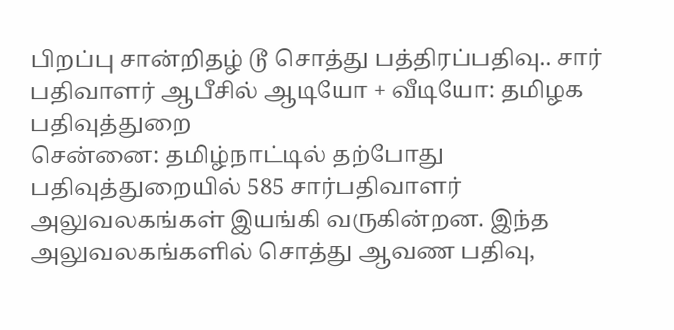பிறப்பு சான்றிதழ் டூ சொத்து பத்திரப்பதிவு.. சார் பதிவாளர் ஆபீசில் ஆடியோ + வீடியோ: தமிழக பதிவுத்துறை
சென்னை: தமிழ்நாட்டில் தற்போது பதிவுத்துறையில் 585 சார்பதிவாளர் அலுவலகங்கள் இயங்கி வருகின்றன. இந்த அலுவலகங்களில் சொத்து ஆவண பதிவு,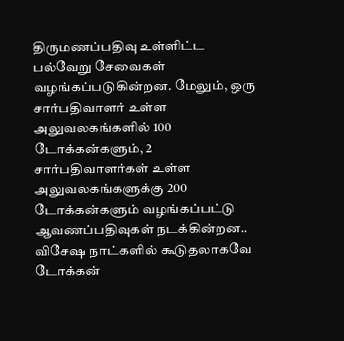திருமணப்பதிவு உள்ளிட்ட பல்வேறு சேவைகள் வழங்கப்படுகின்றன. மேலும், ஒரு சார்பதிவாளர் உள்ள அலுவலகங்களில் 100 டோக்கன்களும், 2 சார்பதிவாளர்கள் உள்ள அலுவலகங்களுக்கு 200 டோக்கன்களும் வழங்கப்பட்டு ஆவணப்பதிவுகள் நடக்கின்றன.. விசேஷ நாட்களில் கூடுதலாகவே டோக்கன்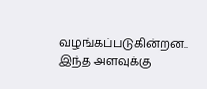வழங்கப்படுகின்றன.. இந்த அளவுக்கு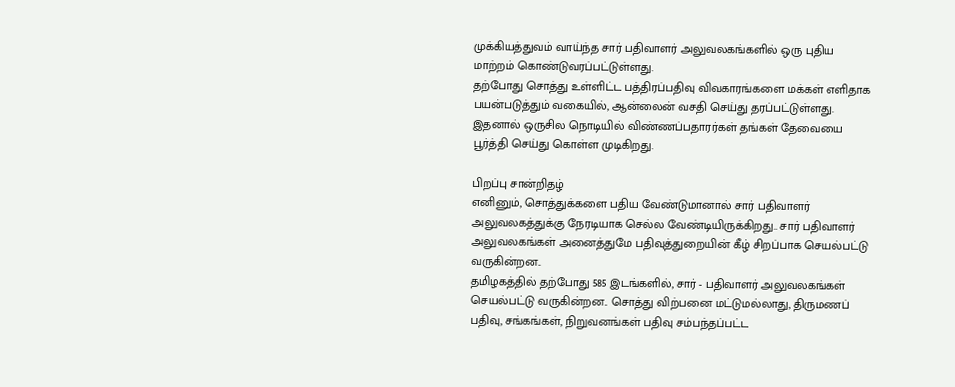முக்கியத்துவம் வாய்ந்த சார் பதிவாளர் அலுவலகங்களில் ஒரு புதிய மாற்றம் கொண்டுவரப்பட்டுள்ளது.
தற்போது சொத்து உள்ளிட்ட பத்திரப்பதிவு விவகாரங்களை மக்கள் எளிதாக பயன்படுத்தும் வகையில், ஆன்லைன் வசதி செய்து தரப்பட்டுள்ளது. இதனால் ஒருசில நொடியில் விண்ணப்பதாரர்கள் தங்கள் தேவையை பூர்த்தி செய்து கொள்ள முடிகிறது.

பிறப்பு சான்றிதழ்
எனினும், சொத்துக்களை பதிய வேண்டுமானால் சார் பதிவாளர் அலுவலகத்துக்கு நேரடியாக செல்ல வேண்டியிருக்கிறது.. சார் பதிவாளர் அலுவலகங்கள் அனைத்துமே பதிவுத்துறையின் கீழ் சிறப்பாக செயல்பட்டு வருகின்றன..
தமிழகத்தில் தற்போது 585 இடங்களில், சார் - பதிவாளர் அலுவலகங்கள் செயல்பட்டு வருகின்றன.. சொத்து விற்பனை மட்டுமல்லாது, திருமணப் பதிவு, சங்கங்கள், நிறுவனங்கள் பதிவு சம்பந்தப்பட்ட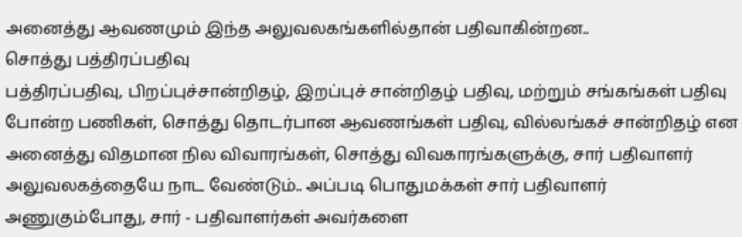அனைத்து ஆவணமும் இந்த அலுவலகங்களில்தான் பதிவாகின்றன..
சொத்து பத்திரப்பதிவு
பத்திரப்பதிவு, பிறப்புச்சான்றிதழ், இறப்புச் சான்றிதழ் பதிவு, மற்றும் சங்கங்கள் பதிவு போன்ற பணிகள், சொத்து தொடர்பான ஆவணங்கள் பதிவு, வில்லங்கச் சான்றிதழ் என அனைத்து விதமான நில விவாரங்கள், சொத்து விவகாரங்களுக்கு, சார் பதிவாளர் அலுவலகத்தையே நாட வேண்டும்.. அப்படி பொதுமக்கள் சார் பதிவாளர் அணுகும்போது, சார் - பதிவாளர்கள் அவர்களை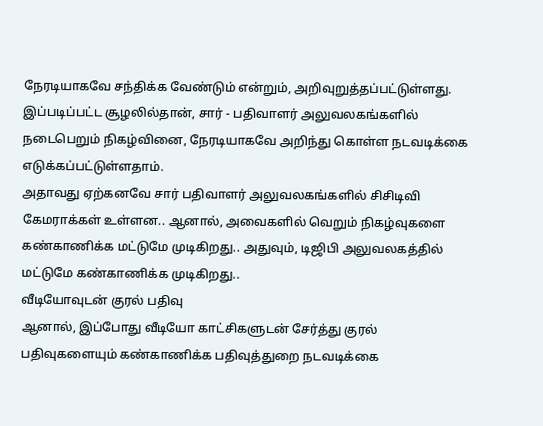நேரடியாகவே சந்திக்க வேண்டும் என்றும், அறிவுறுத்தப்பட்டுள்ளது.
இப்படிப்பட்ட சூழலில்தான், சார் - பதிவாளர் அலுவலகங்களில் நடைபெறும் நிகழ்வினை, நேரடியாகவே அறிந்து கொள்ள நடவடிக்கை எடுக்கப்பட்டுள்ளதாம்.
அதாவது ஏற்கனவே சார் பதிவாளர் அலுவலகங்களில் சிசிடிவி கேமராக்கள் உள்ளன.. ஆனால், அவைகளில் வெறும் நிகழ்வுகளை கண்காணிக்க மட்டுமே முடிகிறது.. அதுவும், டிஜிபி அலுவலகத்தில் மட்டுமே கண்காணிக்க முடிகிறது..
வீடியோவுடன் குரல் பதிவு
ஆனால், இப்போது வீடியோ காட்சிகளுடன் சேர்த்து குரல் பதிவுகளையும் கண்காணிக்க பதிவுத்துறை நடவடிக்கை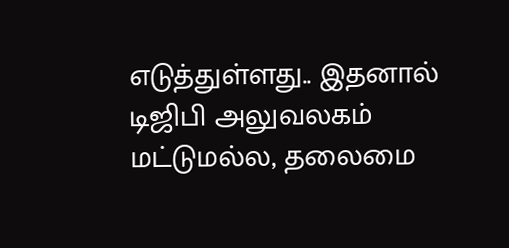எடுத்துள்ளது.. இதனால் டிஜிபி அலுவலகம் மட்டுமல்ல, தலைமை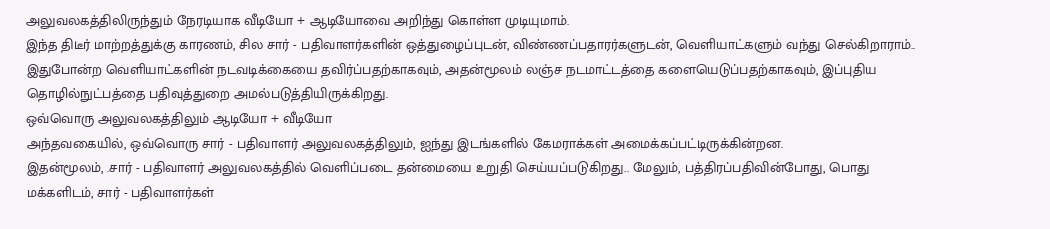அலுவலகத்திலிருந்தும் நேரடியாக வீடியோ + ஆடியோவை அறிந்து கொள்ள முடியுமாம்.
இந்த திடீர் மாற்றத்துக்கு காரணம், சில சார் - பதிவாளர்களின் ஒத்துழைப்புடன், விண்ணப்பதாரர்களுடன், வெளியாட்களும் வந்து செல்கிறாராம்.. இதுபோன்ற வெளியாட்களின் நடவடிக்கையை தவிர்ப்பதற்காகவும், அதன்மூலம் லஞ்ச நடமாட்டத்தை களையெடுப்பதற்காகவும், இப்புதிய தொழில்நுட்பத்தை பதிவுத்துறை அமல்படுத்தியிருக்கிறது.
ஒவ்வொரு அலுவலகத்திலும் ஆடியோ + வீடியோ
அந்தவகையில், ஒவ்வொரு சார் - பதிவாளர் அலுவலகத்திலும், ஐந்து இடங்களில் கேமராக்கள் அமைக்கப்பட்டிருக்கின்றன.
இதன்மூலம், .சார் - பதிவாளர் அலுவலகத்தில் வெளிப்படை தன்மையை உறுதி செய்யப்படுகிறது.. மேலும், பத்திரப்பதிவின்போது, பொது மக்களிடம், சார் - பதிவாளர்கள்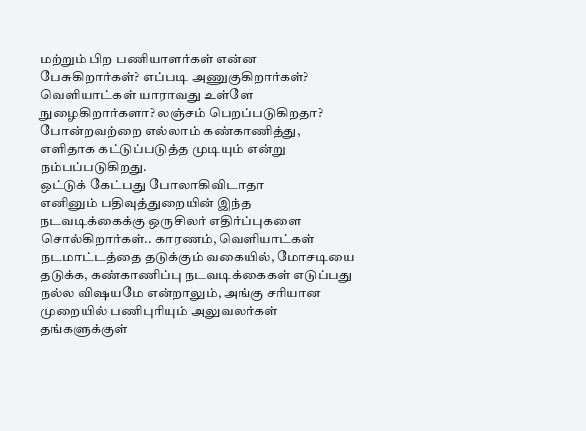மற்றும் பிற பணியாளர்கள் என்ன பேசுகிறார்கள்? எப்படி அணுகுகிறார்கள்? வெளியாட்கள் யாராவது உள்ளே நுழைகிறார்களா? லஞ்சம் பெறப்படுகிறதா? போன்றவற்றை எல்லாம் கண்காணித்து, எளிதாக கட்டுப்படுத்த முடியும் என்று நம்பப்படுகிறது.
ஒட்டுக் கேட்பது போலாகிவிடாதா
எனினும் பதிவுத்துறையின் இந்த நடவடிக்கைக்கு ஒருசிலர் எதிர்ப்புகளை சொல்கிறார்கள்.. காரணம், வெளியாட்கள் நடமாட்டத்தை தடுக்கும் வகையில், மோசடியை தடுக்க, கண்காணிப்பு நடவடிக்கைகள் எடுப்பது நல்ல விஷயமே என்றாலும், அங்கு சரியான முறையில் பணிபுரியும் அலுவலர்கள் தங்களுக்குள்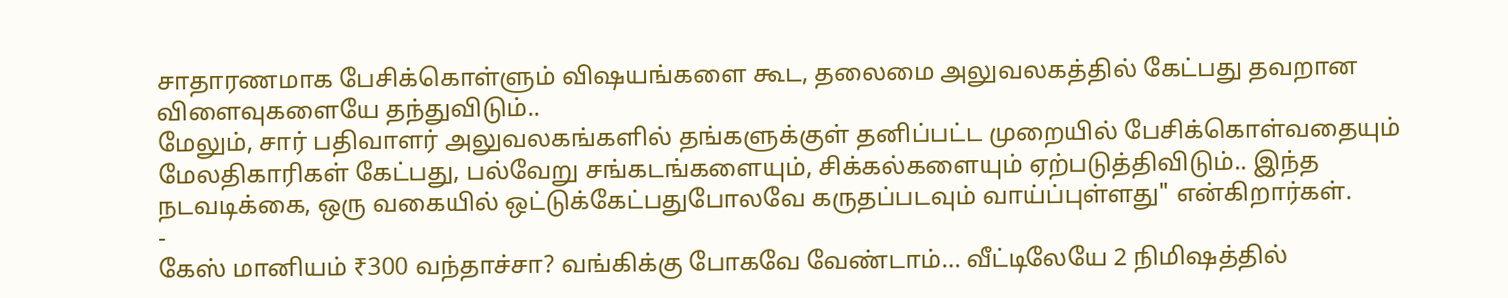சாதாரணமாக பேசிக்கொள்ளும் விஷயங்களை கூட, தலைமை அலுவலகத்தில் கேட்பது தவறான விளைவுகளையே தந்துவிடும்..
மேலும், சார் பதிவாளர் அலுவலகங்களில் தங்களுக்குள் தனிப்பட்ட முறையில் பேசிக்கொள்வதையும் மேலதிகாரிகள் கேட்பது, பல்வேறு சங்கடங்களையும், சிக்கல்களையும் ஏற்படுத்திவிடும்.. இந்த நடவடிக்கை, ஒரு வகையில் ஒட்டுக்கேட்பதுபோலவே கருதப்படவும் வாய்ப்புள்ளது" என்கிறார்கள்.
-
கேஸ் மானியம் ₹300 வந்தாச்சா? வங்கிக்கு போகவே வேண்டாம்… வீட்டிலேயே 2 நிமிஷத்தில்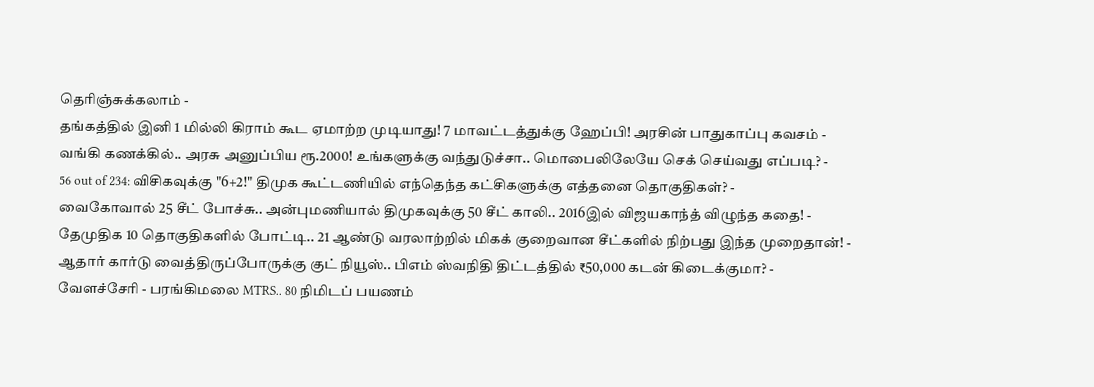தெரிஞ்சுக்கலாம் -
தங்கத்தில் இனி 1 மில்லி கிராம் கூட ஏமாற்ற முடியாது! 7 மாவட்டத்துக்கு ஹேப்பி! அரசின் பாதுகாப்பு கவசம் -
வங்கி கணக்கில்.. அரசு அனுப்பிய ரூ.2000! உங்களுக்கு வந்துடுச்சா.. மொபைலிலேயே செக் செய்வது எப்படி? -
56 out of 234: விசிகவுக்கு "6+2!" திமுக கூட்டணியில் எந்தெந்த கட்சிகளுக்கு எத்தனை தொகுதிகள்? -
வைகோவால் 25 சீட் போச்சு.. அன்புமணியால் திமுகவுக்கு 50 சீட் காலி.. 2016இல் விஜயகாந்த் விழுந்த கதை! -
தேமுதிக 10 தொகுதிகளில் போட்டி.. 21 ஆண்டு வரலாற்றில் மிகக் குறைவான சீட்களில் நிற்பது இந்த முறைதான்! -
ஆதார் கார்டு வைத்திருப்போருக்கு குட் நியூஸ்.. பிஎம் ஸ்வநிதி திட்டத்தில் ₹50,000 கடன் கிடைக்குமா? -
வேளச்சேரி - பரங்கிமலை MTRS.. 80 நிமிடப் பயணம்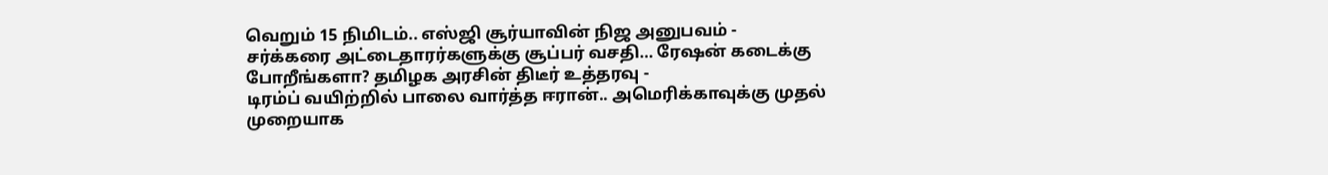வெறும் 15 நிமிடம்.. எஸ்ஜி சூர்யாவின் நிஜ அனுபவம் -
சர்க்கரை அட்டைதாரர்களுக்கு சூப்பர் வசதி… ரேஷன் கடைக்கு போறீங்களா? தமிழக அரசின் திடீர் உத்தரவு -
டிரம்ப் வயிற்றில் பாலை வார்த்த ஈரான்.. அமெரிக்காவுக்கு முதல் முறையாக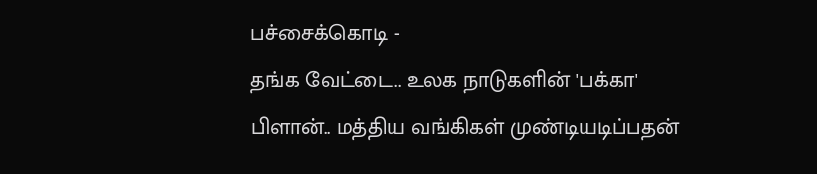பச்சைக்கொடி -
தங்க வேட்டை.. உலக நாடுகளின் 'பக்கா' பிளான்.. மத்திய வங்கிகள் முண்டியடிப்பதன்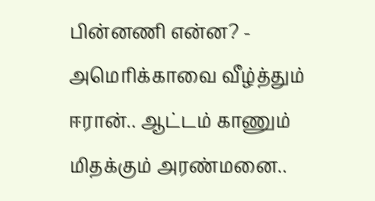பின்னணி என்ன? -
அமெரிக்காவை வீழ்த்தும் ஈரான்.. ஆட்டம் காணும் மிதக்கும் அரண்மனை..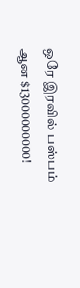ஒரே இரவில் பஸ்பம் ஆன $13000000000!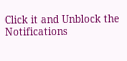Click it and Unblock the Notifications